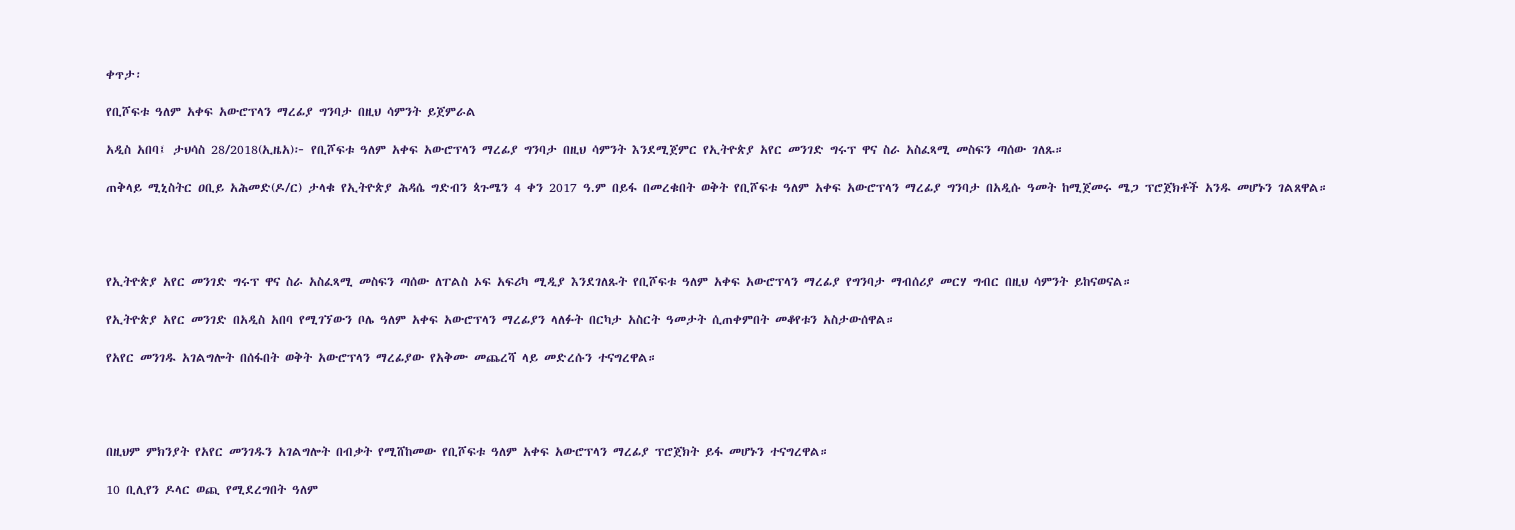ቀጥታ፡

የቢሾፍቱ ዓለም አቀፍ አውሮፕላን ማረፊያ ግንባታ በዚህ ሳምንት ይጀምራል

አዲስ አበባ፤ ታህሳስ 28/2018(ኢዜአ)፦ የቢሾፍቱ ዓለም አቀፍ አውሮፕላን ማረፊያ ግንባታ በዚህ ሳምንት እንደሚጀምር የኢትዮጵያ አየር መንገድ ግሩፕ ዋና ስራ አስፈጻሚ መስፍን ጣሰው ገለጹ።

ጠቅላይ ሚኒስትር ዐቢይ አሕመድ(ዶ/ር) ታላቁ የኢትዮጵያ ሕዳሴ ግድብን ጳጉሜን 4 ቀን 2017 ዓ.ም በይፋ በመረቁበት ወቅት የቢሾፍቱ ዓለም አቀፍ አውሮፕላን ማረፊያ ግንባታ በአዲሱ ዓመት ከሚጀመሩ ሜጋ ፕሮጀክቶች አንዱ መሆኑን ገልጸዋል።




የኢትዮጵያ አየር መንገድ ግሩፕ ዋና ስራ አስፈጻሚ መስፍን ጣሰው ለፐልስ ኦፍ አፍሪካ ሚዲያ እንደገለጹት የቢሾፍቱ ዓለም አቀፍ አውሮፕላን ማረፊያ የግንባታ ማብሰሪያ መርሃ ግብር በዚህ ሳምንት ይከናወናል።

የኢትዮጵያ አየር መንገድ በአዲስ አበባ የሚገኘውን ቦሌ ዓለም አቀፍ አውሮፕላን ማረፊያን ላለፉት በርካታ አስርት ዓመታት ሲጠቀምበት መቆየቱን አስታውሰዋል።

የአየር መንገዱ አገልግሎት በሰፋበት ወቅት አውሮፕላን ማረፊያው የአቅሙ መጨረሻ ላይ መድረሱን ተናግረዋል።




በዚህም ምክንያት የአየር መንገዱን አገልግሎት በብቃት የሚሸከመው የቢሾፍቱ ዓለም አቀፍ አውሮፕላን ማረፊያ ፕሮጀክት ይፋ መሆኑን ተናግረዋል።

10 ቢሊየን ዶላር ወጪ የሚደረግበት ዓለም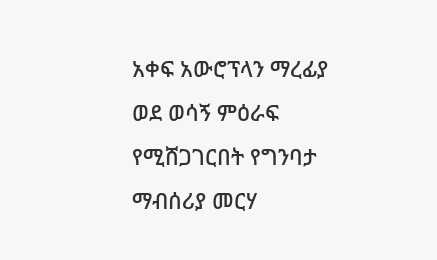አቀፍ አውሮፕላን ማረፊያ ወደ ወሳኝ ምዕራፍ የሚሸጋገርበት የግንባታ ማብሰሪያ መርሃ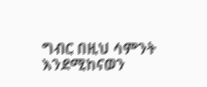ግብር በዚህ ሳምንት እንደሚከናወን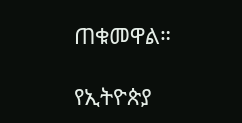ጠቁመዋል።

የኢትዮጵያ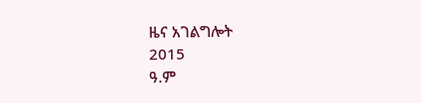ዜና አገልግሎት
2015
ዓ.ም